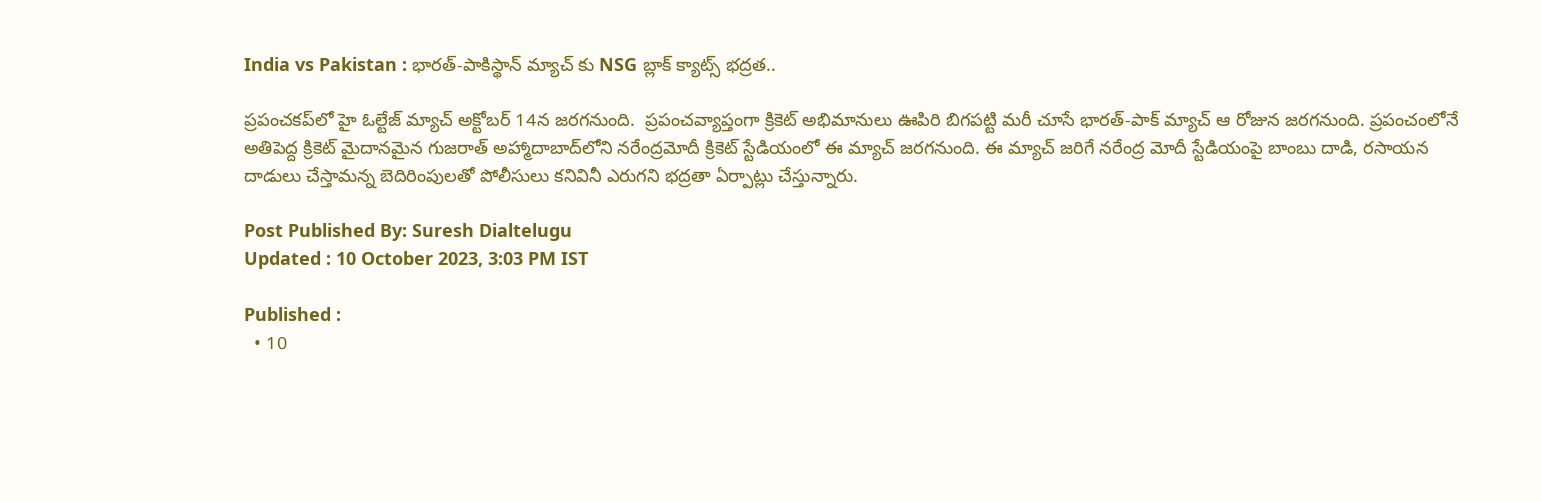India vs Pakistan : భారత్‌-పాకిస్థాన్‌ మ్యాచ్ కు NSG బ్లాక్‌ క్యాట్స్‌ భద్రత..

ప్రపంచకప్‌లో హై ఓల్టేజ్‌ మ్యాచ్‌ అక్టోబర్‌ 14న జరగనుంది.  ప్రపంచవ్యాప్తంగా క్రికెట్‌ అభిమానులు ఊపిరి బిగపట్టి మరీ చూసే భారత్‌-పాక్‌ మ్యాచ్‌ ఆ రోజున జరగనుంది. ప్రపంచంలోనే అతిపెద్ద క్రికెట్‌ మైదానమైన గుజరాత్‌ అహ్మాదాబాద్‌లోని నరేంద్రమోదీ క్రికెట్‌ స్టేడియంలో ఈ మ్యాచ్‌ జరగనుంది. ఈ మ్యాచ్‌ జరిగే నరేంద్ర మోదీ స్టేడియంపై బాంబు దాడి, రసాయన దాడులు చేస్తామన్న బెదిరింపులతో పోలీసులు కనివినీ ఎరుగని భద్రతా ఏర్పాట్లు చేస్తున్నారు.

Post Published By: Suresh Dialtelugu
Updated : 10 October 2023, 3:03 PM IST

Published :
  • 10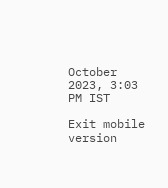October 2023, 3:03 PM IST

Exit mobile version